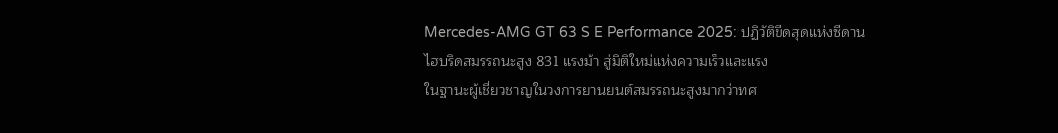Mercedes-AMG GT 63 S E Performance 2025: ปฏิวัติขีดสุดแห่งซีดานไฮบริดสมรรถนะสูง 831 แรงม้า สู่มิติใหม่แห่งความเร็วและแรง
ในฐานะผู้เชี่ยวชาญในวงการยานยนต์สมรรถนะสูงมากว่าทศ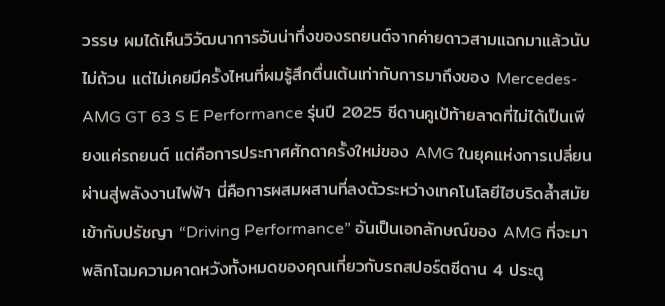วรรษ ผมได้เห็นวิวัฒนาการอันน่าทึ่งของรถยนต์จากค่ายดาวสามแฉกมาแล้วนับไม่ถ้วน แต่ไม่เคยมีครั้งไหนที่ผมรู้สึกตื่นเต้นเท่ากับการมาถึงของ Mercedes-AMG GT 63 S E Performance รุ่นปี 2025 ซีดานคูเป้ท้ายลาดที่ไม่ได้เป็นเพียงแค่รถยนต์ แต่คือการประกาศศักดาครั้งใหม่ของ AMG ในยุคแห่งการเปลี่ยนผ่านสู่พลังงานไฟฟ้า นี่คือการผสมผสานที่ลงตัวระหว่างเทคโนโลยีไฮบริดล้ำสมัยเข้ากับปรัชญา “Driving Performance” อันเป็นเอกลักษณ์ของ AMG ที่จะมาพลิกโฉมความคาดหวังทั้งหมดของคุณเกี่ยวกับรถสปอร์ตซีดาน 4 ประตู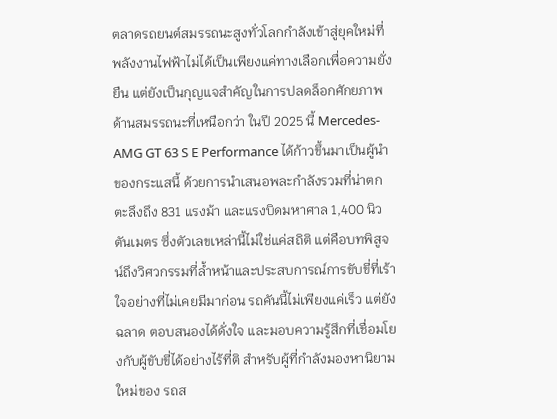ตลาดรถยนต์สมรรถนะสูงทั่วโลกกำลังเข้าสู่ยุคใหม่ที่พลังงานไฟฟ้าไม่ได้เป็นเพียงแค่ทางเลือกเพื่อความยั่งยืน แต่ยังเป็นกุญแจสำคัญในการปลดล็อกศักยภาพด้านสมรรถนะที่เหนือกว่า ในปี 2025 นี้ Mercedes-AMG GT 63 S E Performance ได้ก้าวขึ้นมาเป็นผู้นำของกระแสนี้ ด้วยการนำเสนอพละกำลังรวมที่น่าตกตะลึงถึง 831 แรงม้า และแรงบิดมหาศาล 1,400 นิวตันเมตร ซึ่งตัวเลขเหล่านี้ไม่ใช่แค่สถิติ แต่คือบทพิสูจน์ถึงวิศวกรรมที่ล้ำหน้าและประสบการณ์การขับขี่ที่เร้าใจอย่างที่ไม่เคยมีมาก่อน รถคันนี้ไม่เพียงแค่เร็ว แต่ยังฉลาด ตอบสนองได้ดั่งใจ และมอบความรู้สึกที่เชื่อมโยงกับผู้ขับขี่ได้อย่างไร้ที่ติ สำหรับผู้ที่กำลังมองหานิยามใหม่ของ รถส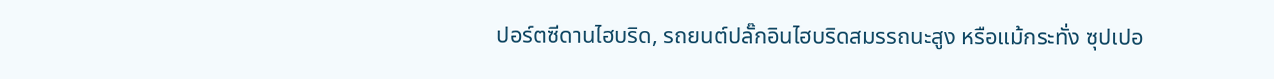ปอร์ตซีดานไฮบริด, รถยนต์ปลั๊กอินไฮบริดสมรรถนะสูง หรือแม้กระทั่ง ซุปเปอ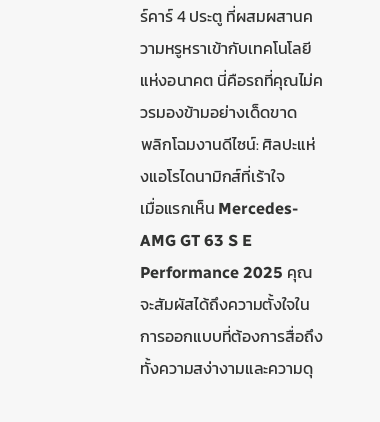ร์คาร์ 4 ประตู ที่ผสมผสานความหรูหราเข้ากับเทคโนโลยีแห่งอนาคต นี่คือรถที่คุณไม่ควรมองข้ามอย่างเด็ดขาด
พลิกโฉมงานดีไซน์: ศิลปะแห่งแอโรไดนามิกส์ที่เร้าใจ
เมื่อแรกเห็น Mercedes-AMG GT 63 S E Performance 2025 คุณจะสัมผัสได้ถึงความตั้งใจในการออกแบบที่ต้องการสื่อถึงทั้งความสง่างามและความดุ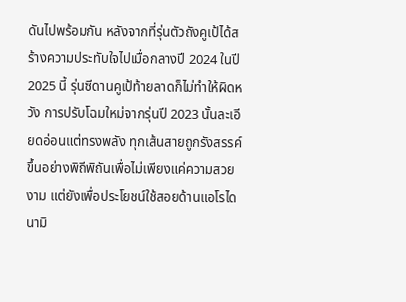ดันไปพร้อมกัน หลังจากที่รุ่นตัวถังคูเป้ได้สร้างความประทับใจไปเมื่อกลางปี 2024 ในปี 2025 นี้ รุ่นซีดานคูเป้ท้ายลาดก็ไม่ทำให้ผิดหวัง การปรับโฉมใหม่จากรุ่นปี 2023 นั้นละเอียดอ่อนแต่ทรงพลัง ทุกเส้นสายถูกรังสรรค์ขึ้นอย่างพิถีพิถันเพื่อไม่เพียงแค่ความสวยงาม แต่ยังเพื่อประโยชน์ใช้สอยด้านแอโรไดนามิ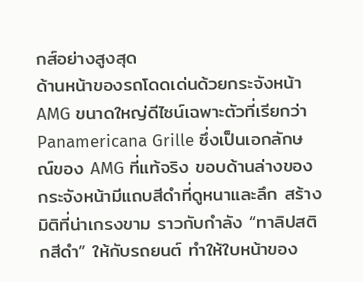กส์อย่างสูงสุด
ด้านหน้าของรถโดดเด่นด้วยกระจังหน้า AMG ขนาดใหญ่ดีไซน์เฉพาะตัวที่เรียกว่า Panamericana Grille ซึ่งเป็นเอกลักษณ์ของ AMG ที่แท้จริง ขอบด้านล่างของกระจังหน้ามีแถบสีดำที่ดูหนาและลึก สร้างมิติที่น่าเกรงขาม ราวกับกำลัง “ทาลิปสติกสีดำ” ให้กับรถยนต์ ทำให้ใบหน้าของ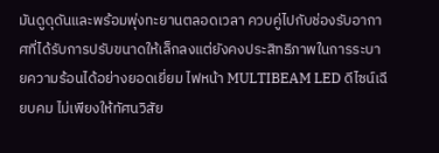มันดูดุดันและพร้อมพุ่งทะยานตลอดเวลา ควบคู่ไปกับช่องรับอากาศที่ได้รับการปรับขนาดให้เล็กลงแต่ยังคงประสิทธิภาพในการระบายความร้อนได้อย่างยอดเยี่ยม ไฟหน้า MULTIBEAM LED ดีไซน์เฉียบคม ไม่เพียงให้ทัศนวิสัย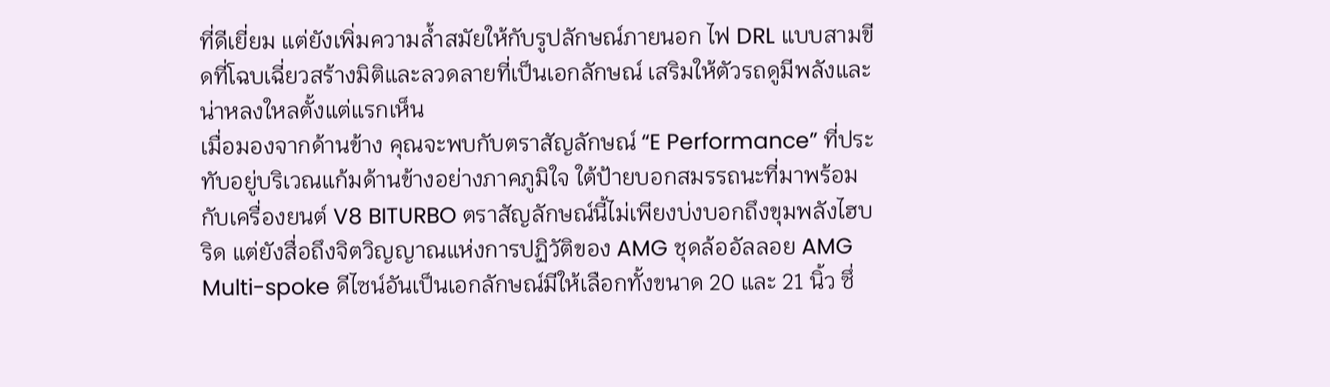ที่ดีเยี่ยม แต่ยังเพิ่มความล้ำสมัยให้กับรูปลักษณ์ภายนอก ไฟ DRL แบบสามขีดที่โฉบเฉี่ยวสร้างมิติและลวดลายที่เป็นเอกลักษณ์ เสริมให้ตัวรถดูมีพลังและน่าหลงใหลตั้งแต่แรกเห็น
เมื่อมองจากด้านข้าง คุณจะพบกับตราสัญลักษณ์ “E Performance” ที่ประทับอยู่บริเวณแก้มด้านข้างอย่างภาคภูมิใจ ใต้ป้ายบอกสมรรถนะที่มาพร้อมกับเครื่องยนต์ V8 BITURBO ตราสัญลักษณ์นี้ไม่เพียงบ่งบอกถึงขุมพลังไฮบริด แต่ยังสื่อถึงจิตวิญญาณแห่งการปฏิวัติของ AMG ชุดล้ออัลลอย AMG Multi-spoke ดีไซน์อันเป็นเอกลักษณ์มีให้เลือกทั้งขนาด 20 และ 21 นิ้ว ซึ่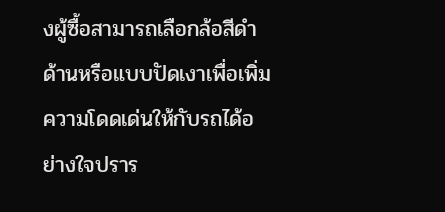งผู้ซื้อสามารถเลือกล้อสีดำด้านหรือแบบปัดเงาเพื่อเพิ่มความโดดเด่นให้กับรถได้อย่างใจปราร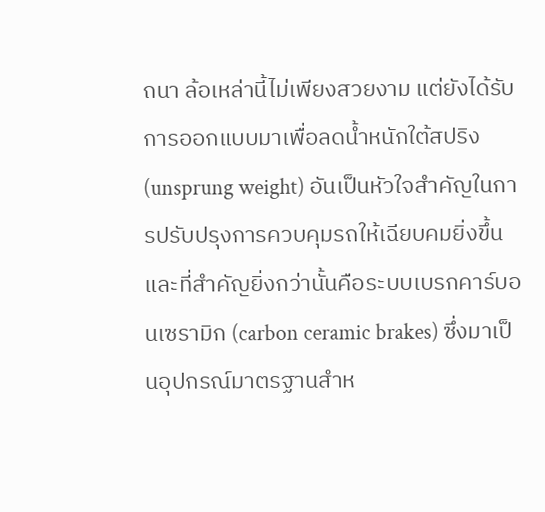ถนา ล้อเหล่านี้ไม่เพียงสวยงาม แต่ยังได้รับการออกแบบมาเพื่อลดน้ำหนักใต้สปริง (unsprung weight) อันเป็นหัวใจสำคัญในการปรับปรุงการควบคุมรถให้เฉียบคมยิ่งขึ้น
และที่สำคัญยิ่งกว่านั้นคือระบบเบรกคาร์บอนเซรามิก (carbon ceramic brakes) ซึ่งมาเป็นอุปกรณ์มาตรฐานสำห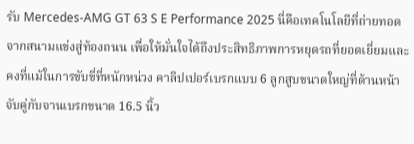รับ Mercedes-AMG GT 63 S E Performance 2025 นี่คือเทคโนโลยีที่ถ่ายทอดจากสนามแข่งสู่ท้องถนน เพื่อให้มั่นใจได้ถึงประสิทธิภาพการหยุดรถที่ยอดเยี่ยมและคงที่แม้ในการขับขี่ที่หนักหน่วง คาลิปเปอร์เบรกแบบ 6 ลูกสูบขนาดใหญ่ที่ด้านหน้าจับคู่กับจานเบรกขนาด 16.5 นิ้ว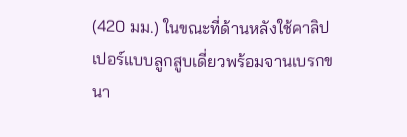(420 มม.) ในขณะที่ด้านหลังใช้คาลิปเปอร์แบบลูกสูบเดี่ยวพร้อมจานเบรกขนา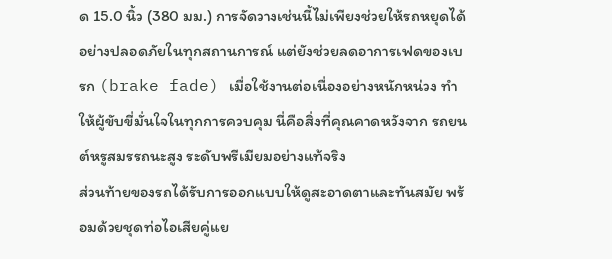ด 15.0 นิ้ว (380 มม.) การจัดวางเช่นนี้ไม่เพียงช่วยให้รถหยุดได้อย่างปลอดภัยในทุกสถานการณ์ แต่ยังช่วยลดอาการเฟดของเบรก (brake fade) เมื่อใช้งานต่อเนื่องอย่างหนักหน่วง ทำให้ผู้ขับขี่มั่นใจในทุกการควบคุม นี่คือสิ่งที่คุณคาดหวังจาก รถยนต์หรูสมรรถนะสูง ระดับพรีเมียมอย่างแท้จริง
ส่วนท้ายของรถได้รับการออกแบบให้ดูสะอาดตาและทันสมัย พร้อมด้วยชุดท่อไอเสียคู่แย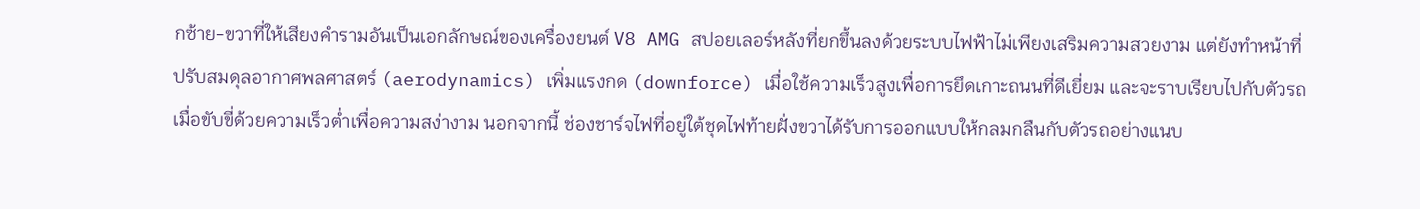กซ้าย-ขวาที่ให้เสียงคำรามอันเป็นเอกลักษณ์ของเครื่องยนต์ V8 AMG สปอยเลอร์หลังที่ยกขึ้นลงด้วยระบบไฟฟ้าไม่เพียงเสริมความสวยงาม แต่ยังทำหน้าที่ปรับสมดุลอากาศพลศาสตร์ (aerodynamics) เพิ่มแรงกด (downforce) เมื่อใช้ความเร็วสูงเพื่อการยึดเกาะถนนที่ดีเยี่ยม และจะราบเรียบไปกับตัวรถเมื่อขับขี่ด้วยความเร็วต่ำเพื่อความสง่างาม นอกจากนี้ ช่องชาร์จไฟที่อยู่ใต้ชุดไฟท้ายฝั่งขวาได้รับการออกแบบให้กลมกลืนกับตัวรถอย่างแนบ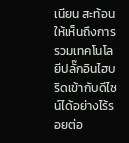เนียน สะท้อนให้เห็นถึงการรวมเทคโนโลยีปลั๊กอินไฮบริดเข้ากับดีไซน์ได้อย่างไร้รอยต่อ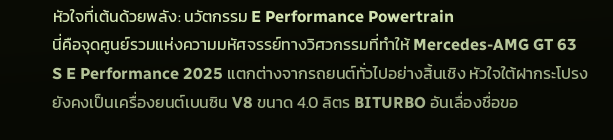หัวใจที่เต้นด้วยพลัง: นวัตกรรม E Performance Powertrain
นี่คือจุดศูนย์รวมแห่งความมหัศจรรย์ทางวิศวกรรมที่ทำให้ Mercedes-AMG GT 63 S E Performance 2025 แตกต่างจากรถยนต์ทั่วไปอย่างสิ้นเชิง หัวใจใต้ฝากระโปรงยังคงเป็นเครื่องยนต์เบนซิน V8 ขนาด 4.0 ลิตร BITURBO อันเลื่องชื่อขอ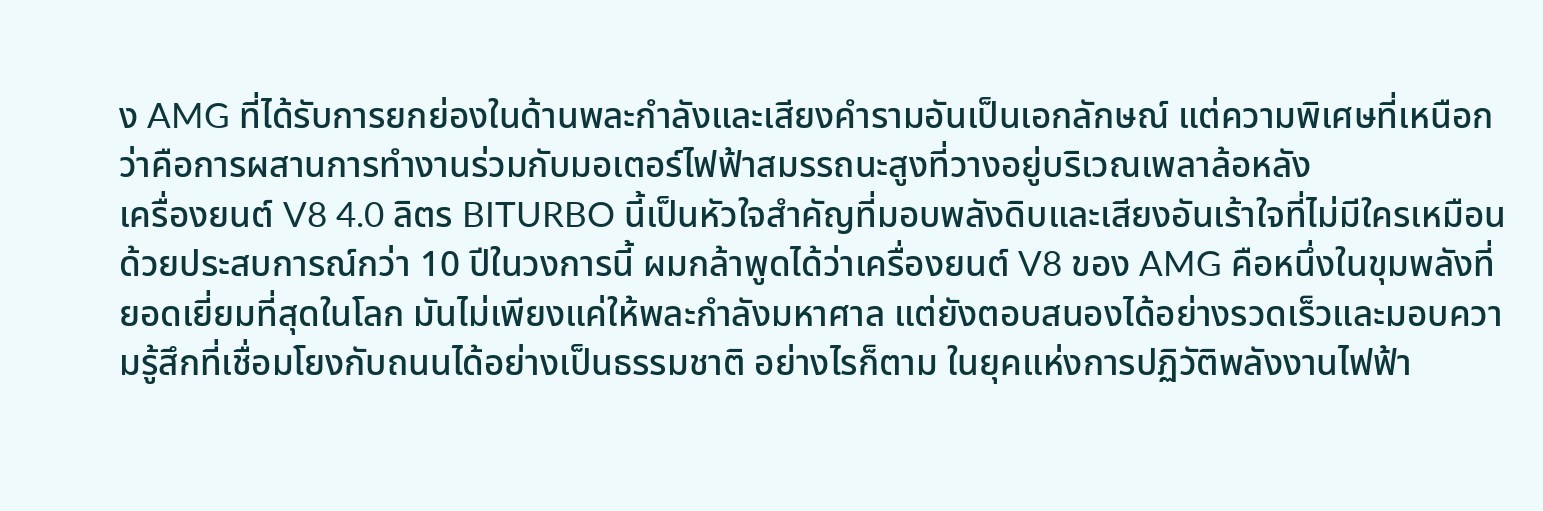ง AMG ที่ได้รับการยกย่องในด้านพละกำลังและเสียงคำรามอันเป็นเอกลักษณ์ แต่ความพิเศษที่เหนือกว่าคือการผสานการทำงานร่วมกับมอเตอร์ไฟฟ้าสมรรถนะสูงที่วางอยู่บริเวณเพลาล้อหลัง
เครื่องยนต์ V8 4.0 ลิตร BITURBO นี้เป็นหัวใจสำคัญที่มอบพลังดิบและเสียงอันเร้าใจที่ไม่มีใครเหมือน ด้วยประสบการณ์กว่า 10 ปีในวงการนี้ ผมกล้าพูดได้ว่าเครื่องยนต์ V8 ของ AMG คือหนึ่งในขุมพลังที่ยอดเยี่ยมที่สุดในโลก มันไม่เพียงแค่ให้พละกำลังมหาศาล แต่ยังตอบสนองได้อย่างรวดเร็วและมอบความรู้สึกที่เชื่อมโยงกับถนนได้อย่างเป็นธรรมชาติ อย่างไรก็ตาม ในยุคแห่งการปฏิวัติพลังงานไฟฟ้า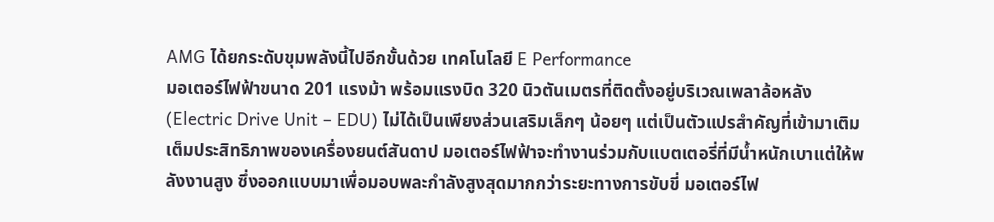AMG ได้ยกระดับขุมพลังนี้ไปอีกขั้นด้วย เทคโนโลยี E Performance
มอเตอร์ไฟฟ้าขนาด 201 แรงม้า พร้อมแรงบิด 320 นิวตันเมตรที่ติดตั้งอยู่บริเวณเพลาล้อหลัง (Electric Drive Unit – EDU) ไม่ได้เป็นเพียงส่วนเสริมเล็กๆ น้อยๆ แต่เป็นตัวแปรสำคัญที่เข้ามาเติมเต็มประสิทธิภาพของเครื่องยนต์สันดาป มอเตอร์ไฟฟ้าจะทำงานร่วมกับแบตเตอรี่ที่มีน้ำหนักเบาแต่ให้พลังงานสูง ซึ่งออกแบบมาเพื่อมอบพละกำลังสูงสุดมากกว่าระยะทางการขับขี่ มอเตอร์ไฟ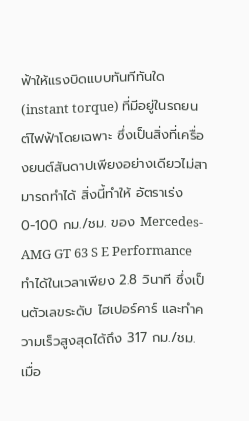ฟ้าให้แรงบิดแบบทันทีทันใด (instant torque) ที่มีอยู่ในรถยนต์ไฟฟ้าโดยเฉพาะ ซึ่งเป็นสิ่งที่เครื่องยนต์สันดาปเพียงอย่างเดียวไม่สามารถทำได้ สิ่งนี้ทำให้ อัตราเร่ง 0-100 กม./ชม. ของ Mercedes-AMG GT 63 S E Performance ทำได้ในเวลาเพียง 2.8 วินาที ซึ่งเป็นตัวเลขระดับ ไฮเปอร์คาร์ และทำความเร็วสูงสุดได้ถึง 317 กม./ชม.
เมื่อ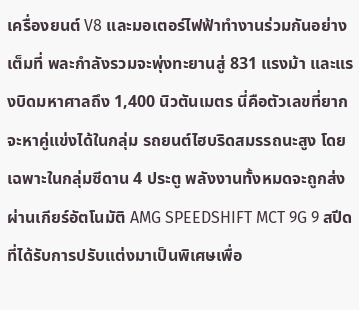เครื่องยนต์ V8 และมอเตอร์ไฟฟ้าทำงานร่วมกันอย่างเต็มที่ พละกำลังรวมจะพุ่งทะยานสู่ 831 แรงม้า และแรงบิดมหาศาลถึง 1,400 นิวตันเมตร นี่คือตัวเลขที่ยากจะหาคู่แข่งได้ในกลุ่ม รถยนต์ไฮบริดสมรรถนะสูง โดยเฉพาะในกลุ่มซีดาน 4 ประตู พลังงานทั้งหมดจะถูกส่งผ่านเกียร์อัตโนมัติ AMG SPEEDSHIFT MCT 9G 9 สปีด ที่ได้รับการปรับแต่งมาเป็นพิเศษเพื่อ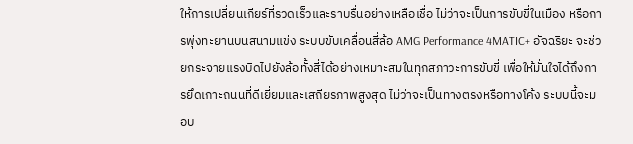ให้การเปลี่ยนเกียร์ที่รวดเร็วและราบรื่นอย่างเหลือเชื่อ ไม่ว่าจะเป็นการขับขี่ในเมือง หรือการพุ่งทะยานบนสนามแข่ง ระบบขับเคลื่อนสี่ล้อ AMG Performance 4MATIC+ อัจฉริยะ จะช่วยกระจายแรงบิดไปยังล้อทั้งสี่ได้อย่างเหมาะสมในทุกสภาวะการขับขี่ เพื่อให้มั่นใจได้ถึงการยึดเกาะถนนที่ดีเยี่ยมและเสถียรภาพสูงสุด ไม่ว่าจะเป็นทางตรงหรือทางโค้ง ระบบนี้จะมอบ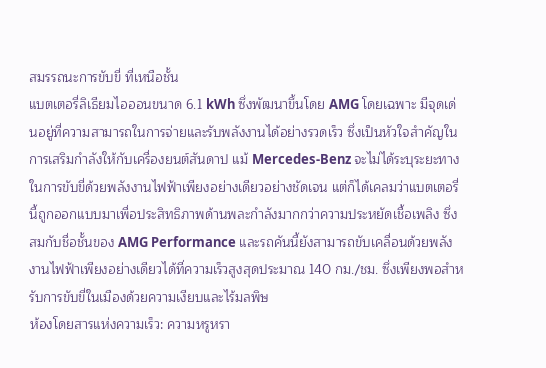สมรรถนะการขับขี่ ที่เหนือชั้น
แบตเตอรี่ลิเธียมไอออนขนาด 6.1 kWh ซึ่งพัฒนาขึ้นโดย AMG โดยเฉพาะ มีจุดเด่นอยู่ที่ความสามารถในการจ่ายและรับพลังงานได้อย่างรวดเร็ว ซึ่งเป็นหัวใจสำคัญในการเสริมกำลังให้กับเครื่องยนต์สันดาป แม้ Mercedes-Benz จะไม่ได้ระบุระยะทางในการขับขี่ด้วยพลังงานไฟฟ้าเพียงอย่างเดียวอย่างชัดเจน แต่ก็ได้เคลมว่าแบตเตอรี่นี้ถูกออกแบบมาเพื่อประสิทธิภาพด้านพละกำลังมากกว่าความประหยัดเชื้อเพลิง ซึ่งสมกับชื่อชั้นของ AMG Performance และรถคันนี้ยังสามารถขับเคลื่อนด้วยพลังงานไฟฟ้าเพียงอย่างเดียวได้ที่ความเร็วสูงสุดประมาณ 140 กม./ชม. ซึ่งเพียงพอสำหรับการขับขี่ในเมืองด้วยความเงียบและไร้มลพิษ
ห้องโดยสารแห่งความเร็ว: ความหรูหรา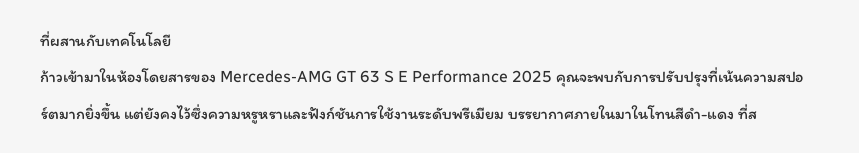ที่ผสานกับเทคโนโลยี
ก้าวเข้ามาในห้องโดยสารของ Mercedes-AMG GT 63 S E Performance 2025 คุณจะพบกับการปรับปรุงที่เน้นความสปอร์ตมากยิ่งขึ้น แต่ยังคงไว้ซึ่งความหรูหราและฟังก์ชันการใช้งานระดับพรีเมียม บรรยากาศภายในมาในโทนสีดำ-แดง ที่ส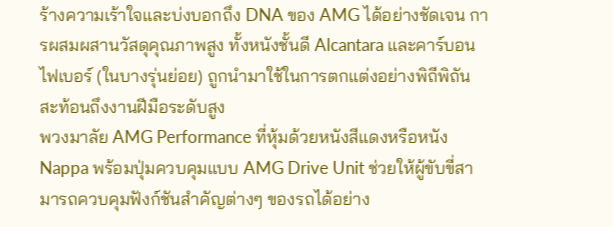ร้างความเร้าใจและบ่งบอกถึง DNA ของ AMG ได้อย่างชัดเจน การผสมผสานวัสดุคุณภาพสูง ทั้งหนังชั้นดี Alcantara และคาร์บอนไฟเบอร์ (ในบางรุ่นย่อย) ถูกนำมาใช้ในการตกแต่งอย่างพิถีพิถัน สะท้อนถึงงานฝีมือระดับสูง
พวงมาลัย AMG Performance ที่หุ้มด้วยหนังสีแดงหรือหนัง Nappa พร้อมปุ่มควบคุมแบบ AMG Drive Unit ช่วยให้ผู้ขับขี่สามารถควบคุมฟังก์ชันสำคัญต่างๆ ของรถได้อย่าง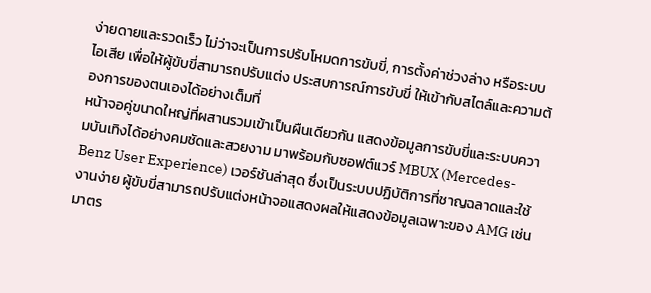ง่ายดายและรวดเร็ว ไม่ว่าจะเป็นการปรับโหมดการขับขี่, การตั้งค่าช่วงล่าง หรือระบบไอเสีย เพื่อให้ผู้ขับขี่สามารถปรับแต่ง ประสบการณ์การขับขี่ ให้เข้ากับสไตล์และความต้องการของตนเองได้อย่างเต็มที่
หน้าจอคู่ขนาดใหญ่ที่ผสานรวมเข้าเป็นผืนเดียวกัน แสดงข้อมูลการขับขี่และระบบความบันเทิงได้อย่างคมชัดและสวยงาม มาพร้อมกับซอฟต์แวร์ MBUX (Mercedes-Benz User Experience) เวอร์ชันล่าสุด ซึ่งเป็นระบบปฏิบัติการที่ชาญฉลาดและใช้งานง่าย ผู้ขับขี่สามารถปรับแต่งหน้าจอแสดงผลให้แสดงข้อมูลเฉพาะของ AMG เช่น มาตร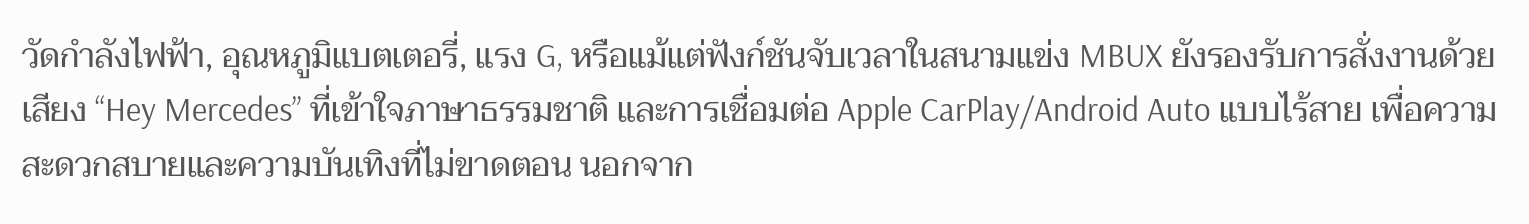วัดกำลังไฟฟ้า, อุณหภูมิแบตเตอรี่, แรง G, หรือแม้แต่ฟังก์ชันจับเวลาในสนามแข่ง MBUX ยังรองรับการสั่งงานด้วยเสียง “Hey Mercedes” ที่เข้าใจภาษาธรรมชาติ และการเชื่อมต่อ Apple CarPlay/Android Auto แบบไร้สาย เพื่อความสะดวกสบายและความบันเทิงที่ไม่ขาดตอน นอกจาก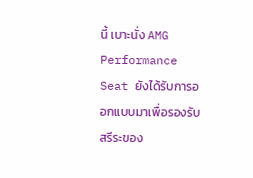นี้ เบาะนั่ง AMG Performance Seat ยังได้รับการออกแบบมาเพื่อรองรับสรีระของ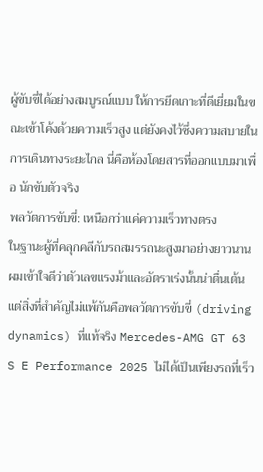ผู้ขับขี่ได้อย่างสมบูรณ์แบบ ให้การยึดเกาะที่ดีเยี่ยมในขณะเข้าโค้งด้วยความเร็วสูง แต่ยังคงไว้ซึ่งความสบายในการเดินทางระยะไกล นี่คือห้องโดยสารที่ออกแบบมาเพื่อ นักขับตัวจริง
พลวัตการขับขี่: เหนือกว่าแค่ความเร็วทางตรง
ในฐานะผู้ที่คลุกคลีกับรถสมรรถนะสูงมาอย่างยาวนาน ผมเข้าใจดีว่าตัวเลขแรงม้าและอัตราเร่งนั้นน่าตื่นเต้น แต่สิ่งที่สำคัญไม่แพ้กันคือพลวัตการขับขี่ (driving dynamics) ที่แท้จริง Mercedes-AMG GT 63 S E Performance 2025 ไม่ได้เป็นเพียงรถที่เร็ว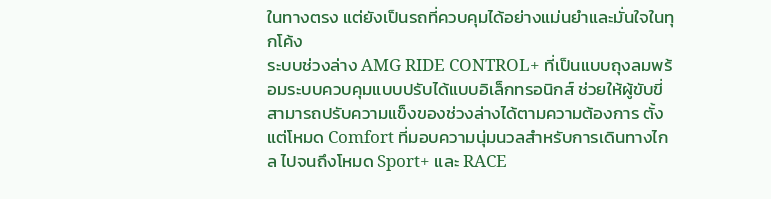ในทางตรง แต่ยังเป็นรถที่ควบคุมได้อย่างแม่นยำและมั่นใจในทุกโค้ง
ระบบช่วงล่าง AMG RIDE CONTROL+ ที่เป็นแบบถุงลมพร้อมระบบควบคุมแบบปรับได้แบบอิเล็กทรอนิกส์ ช่วยให้ผู้ขับขี่สามารถปรับความแข็งของช่วงล่างได้ตามความต้องการ ตั้งแต่โหมด Comfort ที่มอบความนุ่มนวลสำหรับการเดินทางไกล ไปจนถึงโหมด Sport+ และ RACE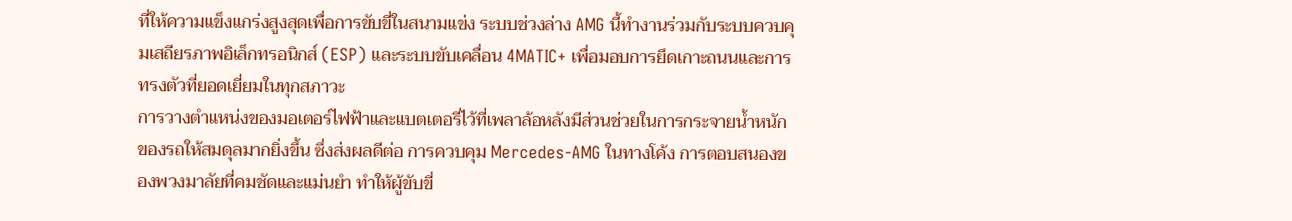ที่ให้ความแข็งแกร่งสูงสุดเพื่อการขับขี่ในสนามแข่ง ระบบช่วงล่าง AMG นี้ทำงานร่วมกับระบบควบคุมเสถียรภาพอิเล็กทรอนิกส์ (ESP) และระบบขับเคลื่อน 4MATIC+ เพื่อมอบการยึดเกาะถนนและการทรงตัวที่ยอดเยี่ยมในทุกสภาวะ
การวางตำแหน่งของมอเตอร์ไฟฟ้าและแบตเตอรี่ไว้ที่เพลาล้อหลังมีส่วนช่วยในการกระจายน้ำหนักของรถให้สมดุลมากยิ่งขึ้น ซึ่งส่งผลดีต่อ การควบคุม Mercedes-AMG ในทางโค้ง การตอบสนองของพวงมาลัยที่คมชัดและแม่นยำ ทำให้ผู้ขับขี่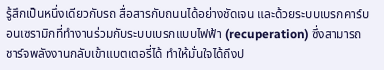รู้สึกเป็นหนึ่งเดียวกับรถ สื่อสารกับถนนได้อย่างชัดเจน และด้วยระบบเบรกคาร์บอนเซรามิกที่ทำงานร่วมกับระบบเบรกแบบไฟฟ้า (recuperation) ซึ่งสามารถชาร์จพลังงานกลับเข้าแบตเตอรี่ได้ ทำให้มั่นใจได้ถึงป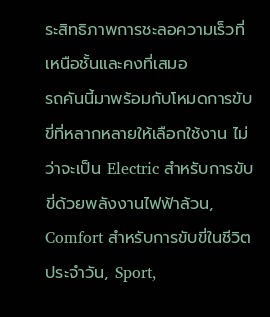ระสิทธิภาพการชะลอความเร็วที่เหนือชั้นและคงที่เสมอ
รถคันนี้มาพร้อมกับโหมดการขับขี่ที่หลากหลายให้เลือกใช้งาน ไม่ว่าจะเป็น Electric สำหรับการขับขี่ด้วยพลังงานไฟฟ้าล้วน, Comfort สำหรับการขับขี่ในชีวิตประจำวัน, Sport,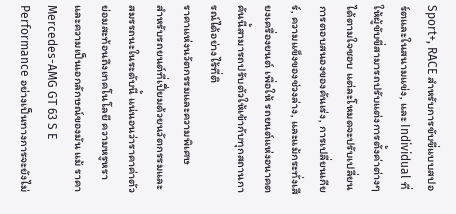Sport+, RACE สำหรับการขับขี่แบบสปอร์ตและในสนามแข่ง, และ Individual ที่ให้ผู้ขับขี่สามารถปรับแต่งการตั้งค่าต่างๆ ได้ตามใจชอบ แต่ละโหมดจะปรับเปลี่ยนการตอบสนองของคันเร่ง, การเปลี่ยนเกียร์, ความแข็งของช่วงล่าง, และแม้กระทั่งเสียงเครื่องยนต์ เพื่อให้ รถยนต์แห่งอนาคต คันนี้สามารถปรับตัวให้เข้ากับทุกสถานการณ์ได้อย่างไร้ที่ติ
ราคาแห่งนวัตกรรมและความพิเศษ
สำหรับรถยนต์ที่เปี่ยมด้วยนวัตกรรมและสมรรถนะในระดับนี้ แน่นอนว่าราคาค่าตัวย่อมสะท้อนถึงเทคโนโลยี ความหรูหรา และความเป็นเอกลักษณ์ของมัน แม้ ราคา Mercedes-AMG GT 63 S E Performance อย่างเป็นทางการจะยังไม่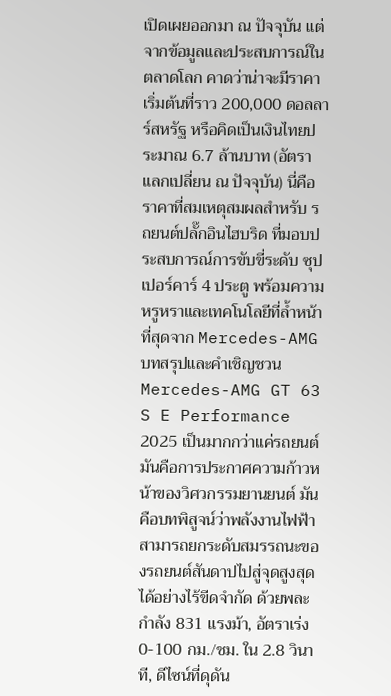เปิดเผยออกมา ณ ปัจจุบัน แต่จากข้อมูลและประสบการณ์ในตลาดโลก คาดว่าน่าจะมีราคาเริ่มต้นที่ราว 200,000 ดอลลาร์สหรัฐ หรือคิดเป็นเงินไทยประมาณ 6.7 ล้านบาท (อัตราแลกเปลี่ยน ณ ปัจจุบัน) นี่คือราคาที่สมเหตุสมผลสำหรับ รถยนต์ปลั๊กอินไฮบริด ที่มอบประสบการณ์การขับขี่ระดับ ซุปเปอร์คาร์ 4 ประตู พร้อมความหรูหราและเทคโนโลยีที่ล้ำหน้าที่สุดจาก Mercedes-AMG
บทสรุปและคำเชิญชวน
Mercedes-AMG GT 63 S E Performance 2025 เป็นมากกว่าแค่รถยนต์ มันคือการประกาศความก้าวหน้าของวิศวกรรมยานยนต์ มันคือบทพิสูจน์ว่าพลังงานไฟฟ้าสามารถยกระดับสมรรถนะของรถยนต์สันดาปไปสู่จุดสูงสุดได้อย่างไร้ขีดจำกัด ด้วยพละกำลัง 831 แรงม้า, อัตราเร่ง 0-100 กม./ชม. ใน 2.8 วินาที, ดีไซน์ที่ดุดัน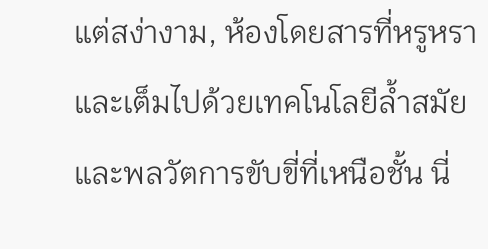แต่สง่างาม, ห้องโดยสารที่หรูหราและเต็มไปด้วยเทคโนโลยีล้ำสมัย และพลวัตการขับขี่ที่เหนือชั้น นี่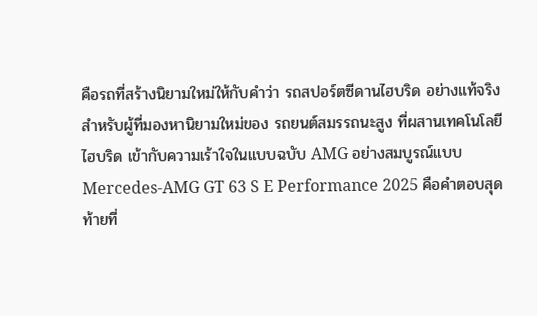คือรถที่สร้างนิยามใหม่ให้กับคำว่า รถสปอร์ตซีดานไฮบริด อย่างแท้จริง
สำหรับผู้ที่มองหานิยามใหม่ของ รถยนต์สมรรถนะสูง ที่ผสานเทคโนโลยี ไฮบริด เข้ากับความเร้าใจในแบบฉบับ AMG อย่างสมบูรณ์แบบ Mercedes-AMG GT 63 S E Performance 2025 คือคำตอบสุดท้ายที่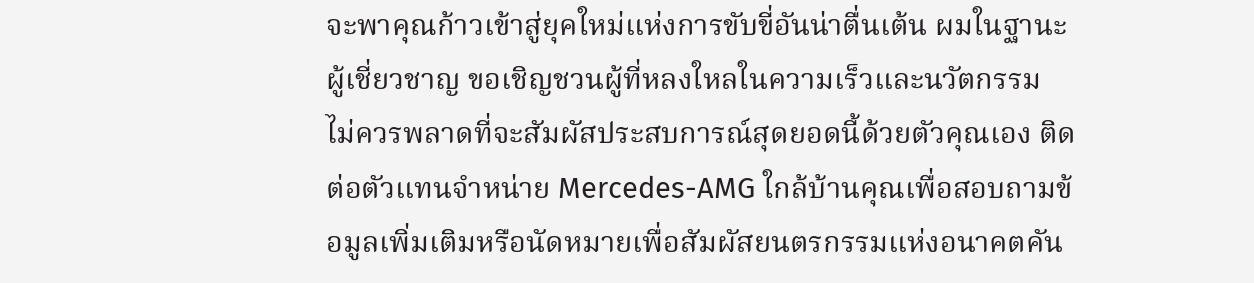จะพาคุณก้าวเข้าสู่ยุคใหม่แห่งการขับขี่อันน่าตื่นเต้น ผมในฐานะผู้เชี่ยวชาญ ขอเชิญชวนผู้ที่หลงใหลในความเร็วและนวัตกรรม ไม่ควรพลาดที่จะสัมผัสประสบการณ์สุดยอดนี้ด้วยตัวคุณเอง ติดต่อตัวแทนจำหน่าย Mercedes-AMG ใกล้บ้านคุณเพื่อสอบถามข้อมูลเพิ่มเติมหรือนัดหมายเพื่อสัมผัสยนตรกรรมแห่งอนาคตคัน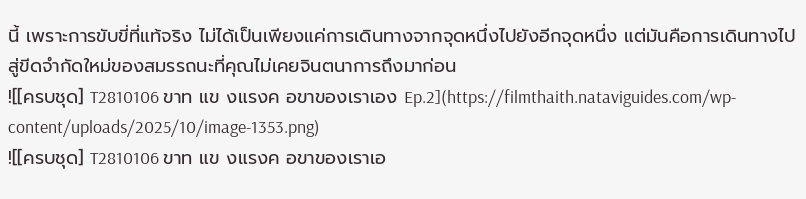นี้ เพราะการขับขี่ที่แท้จริง ไม่ได้เป็นเพียงแค่การเดินทางจากจุดหนึ่งไปยังอีกจุดหนึ่ง แต่มันคือการเดินทางไปสู่ขีดจำกัดใหม่ของสมรรถนะที่คุณไม่เคยจินตนาการถึงมาก่อน
![[ครบชุด] T2810106 ขาท แข งแรงค อขาของเราเอง Ep.2](https://filmthaith.nataviguides.com/wp-content/uploads/2025/10/image-1353.png)
![[ครบชุด] T2810106 ขาท แข งแรงค อขาของเราเอ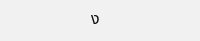ง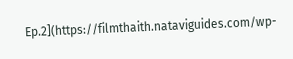Ep.2](https://filmthaith.nataviguides.com/wp-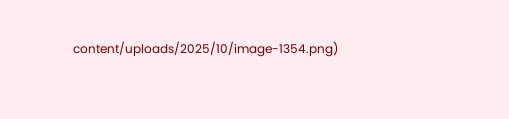content/uploads/2025/10/image-1354.png)